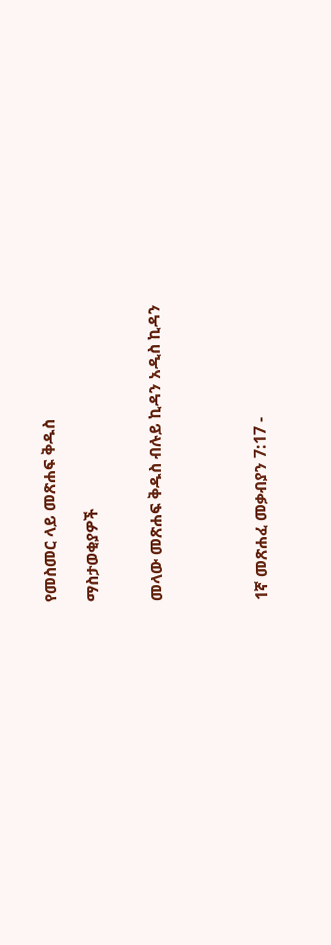የመስመር ላይ መጽሐፍ ቅዱስ

ማስታወቂያዎች


መላው መጽሐፍ ቅዱስ ብሉይ ኪዳን አዲስ ኪዳን




1ኛ መጽሐፈ መቃብያን 7:17 -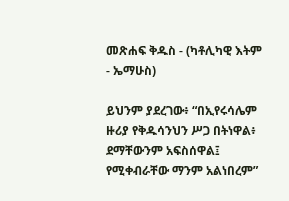መጽሐፍ ቅዱስ - (ካቶሊካዊ እትም - ኤማሁስ)

ይህንም ያደረገው፥ “በኢየሩሳሌም ዙሪያ የቅዱሳንህን ሥጋ በትነዋል፥ ደማቸውንም አፍስሰዋል፤ የሚቀብራቸው ማንም አልነበረም”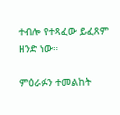ተብሎ የተጻፈው ይፈጸም ዘንድ ነው።

ምዕራፉን ተመልከት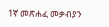1ኛ መጽሐፈ መቃብያን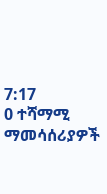7:17
0 ተሻማሚ ማመሳሰሪያዎች